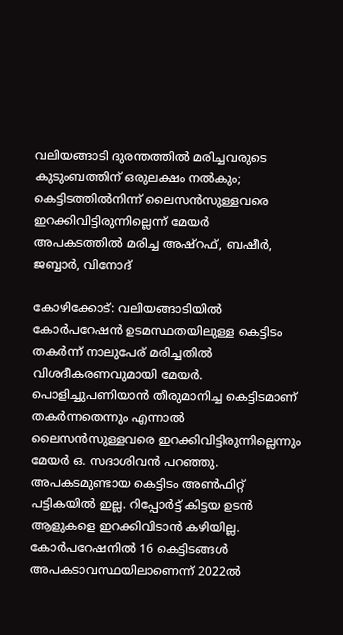വലിയങ്ങാടി ദുരന്തത്തിൽ മരിച്ചവരുടെ കുടുംബത്തിന് ഒരുലക്ഷം നൽകും; കെട്ടിടത്തിൽനിന്ന് ലൈസൻസുള്ളവരെ ഇറക്കിവിട്ടിരുന്നില്ലെന്ന് മേയർ
അപകടത്തിൽ മരിച്ച അഷ്റഫ്, ബഷീർ, ജബ്ബാർ, വിനോദ്

കോഴിക്കോട്: വലിയങ്ങാടിയിൽ കോർപറേഷൻ ഉടമസ്ഥതയിലുള്ള കെട്ടിടം തകർന്ന് നാലുപേര് മരിച്ചതിൽ വിശദീകരണവുമായി മേയർ. പൊളിച്ചുപണിയാൻ തീരുമാനിച്ച കെട്ടിടമാണ് തകർന്നതെന്നും എന്നാൽ ലൈസൻസുള്ളവരെ ഇറക്കിവിട്ടിരുന്നില്ലെന്നും മേയർ ഒ. സദാശിവൻ പറഞ്ഞു. അപകടമുണ്ടായ കെട്ടിടം അൺഫിറ്റ് പട്ടികയിൽ ഇല്ല. റിപ്പോർട്ട് കിട്ടയ ഉടൻ ആളുകളെ ഇറക്കിവിടാൻ കഴിയില്ല. കോർപറേഷനിൽ 16 കെട്ടിടങ്ങൾ അപകടാവസ്ഥയിലാണെന്ന് 2022ൽ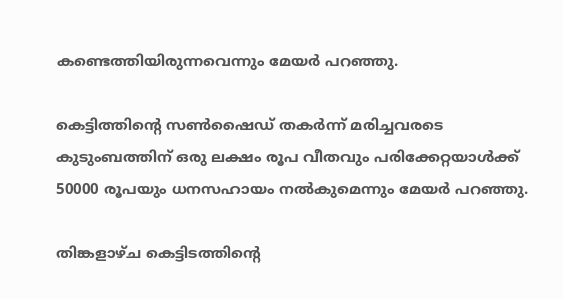കണ്ടെത്തിയിരുന്നവെന്നും മേയർ പറഞ്ഞു.

കെട്ടിത്തിന്‍റെ സൺഷൈഡ് തകർന്ന് മരിച്ചവരടെ കുടുംബത്തിന് ഒരു ലക്ഷം രൂപ വീതവും പരിക്കേറ്റയാൾക്ക് 50000 രൂപയും ധനസഹായം നൽകുമെന്നും മേയർ പറഞ്ഞു.

തിങ്കളാഴ്ച കെട്ടിടത്തിന്റെ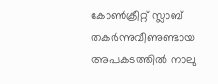കോൺക്രീറ്റ് സ്ലാബ് തകർന്നുവീണുണ്ടായ അപകടത്തിൽ നാലു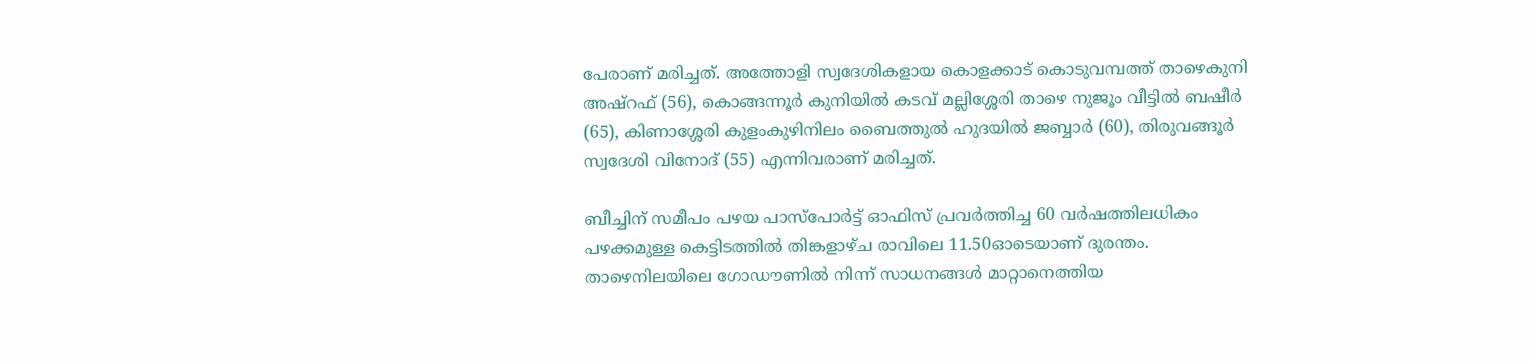പേരാണ് മരിച്ചത്. അത്തോളി സ്വദേശികളായ കൊളക്കാട് കൊടുവമ്പത്ത് താഴെകുനി അഷ്റഫ് (56), കൊങ്ങന്നൂർ കുനിയിൽ കടവ് മല്ലിശ്ശേരി താഴെ നുജൂം വീട്ടിൽ ബഷീർ (65), കിണാശ്ശേരി കുളംകുഴിനിലം ബൈത്തുൽ ഹുദയിൽ ജബ്ബാർ (60), തിരുവങ്ങൂർ സ്വദേശി വിനോദ് (55) എന്നിവരാണ് മരിച്ചത്‌.

ബീച്ചിന് സമീപം പഴയ പാസ്പോർട്ട് ഓഫിസ് പ്രവർത്തിച്ച 60 വർഷത്തിലധികം പഴക്കമുള്ള കെട്ടിടത്തിൽ തിങ്കളാഴ്ച രാവിലെ 11.50ഓടെയാണ് ദുരന്തം. താഴെനിലയിലെ ഗോഡൗണിൽ നിന്ന് സാധനങ്ങൾ മാറ്റാനെത്തിയ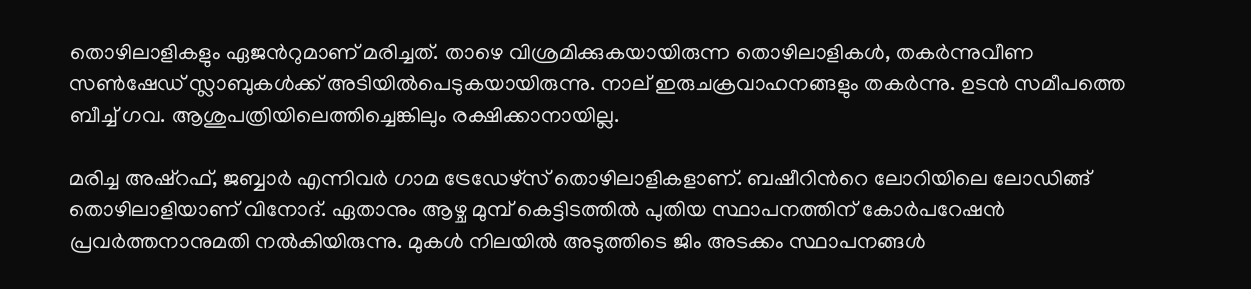തൊഴിലാളികളും ഏജന്‍റുമാണ് മരിച്ചത്. താഴെ വിശ്രമിക്കുകയായിരുന്ന തൊഴിലാളികൾ, തകർന്നുവീണ സൺഷേഡ് സ്ലാബുകൾക്ക് അടിയിൽപെടുകയായിരുന്നു. നാല് ഇരുചക്രവാഹനങ്ങളും തകർന്നു. ഉടൻ സമീപത്തെ ബീച്ച് ഗവ. ആശുപത്രിയിലെത്തിച്ചെങ്കിലും രക്ഷിക്കാനായില്ല.

മരിച്ച അഷ്റഫ്, ജബ്ബാർ എന്നിവർ ഗാമ ട്രേഡേഴ്സ് തൊഴിലാളികളാണ്. ബഷീറിന്‍റെ ലോറിയിലെ ലോഡിങ്ങ് തൊഴിലാളിയാണ് വിനോദ്. ഏതാനും ആഴ്ച മുമ്പ് കെട്ടിടത്തിൽ പുതിയ സ്ഥാപനത്തിന് കോർപറേഷൻ പ്രവർത്തനാനുമതി നൽകിയിരുന്നു. മുകൾ നിലയിൽ അടുത്തിടെ ജിം അടക്കം സ്ഥാപനങ്ങൾ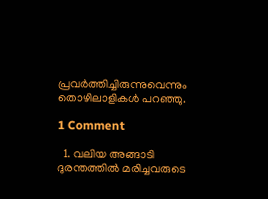പ്രവർത്തിച്ചിരുന്നുവെന്നും തൊഴിലാളികൾ പറഞ്ഞു.

1 Comment

  1. വലിയ അങ്ങാടി ദുരന്തത്തിൽ മരിച്ചവരുടെ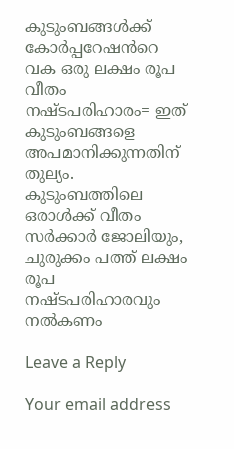കുടുംബങ്ങൾക്ക് കോർപ്പറേഷൻറെ വക ഒരു ലക്ഷം രൂപ വീതം നഷ്ടപരിഹാരം= ഇത് കുടുംബങ്ങളെ അപമാനിക്കുന്നതിന് തുല്യം. കുടുംബത്തിലെ ഒരാൾക്ക് വീതം സർക്കാർ ജോലിയും, ചുരുക്കം പത്ത് ലക്ഷം രൂപ നഷ്ടപരിഹാരവും നൽകണം

Leave a Reply

Your email address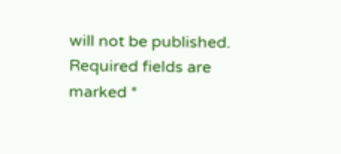will not be published. Required fields are marked *